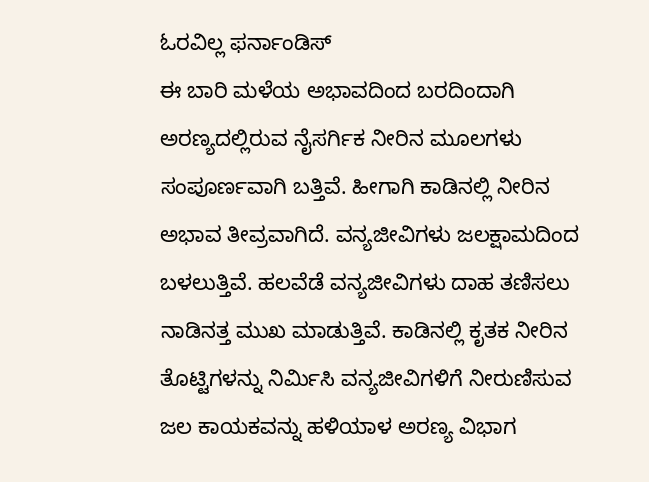ಓರವಿಲ್ಲ ಫರ್ನಾಂಡಿಸ್
ಈ ಬಾರಿ ಮಳೆಯ ಅಭಾವದಿಂದ ಬರದಿಂದಾಗಿ ಅರಣ್ಯದಲ್ಲಿರುವ ನೈಸರ್ಗಿಕ ನೀರಿನ ಮೂಲಗಳು ಸಂಪೂರ್ಣವಾಗಿ ಬತ್ತಿವೆ. ಹೀಗಾಗಿ ಕಾಡಿನಲ್ಲಿ ನೀರಿನ ಅಭಾವ ತೀವ್ರವಾಗಿದೆ. ವನ್ಯಜೀವಿಗಳು ಜಲಕ್ಷಾಮದಿಂದ ಬಳಲುತ್ತಿವೆ. ಹಲವೆಡೆ ವನ್ಯಜೀವಿಗಳು ದಾಹ ತಣಿಸಲು ನಾಡಿನತ್ತ ಮುಖ ಮಾಡುತ್ತಿವೆ. ಕಾಡಿನಲ್ಲಿ ಕೃತಕ ನೀರಿನ ತೊಟ್ಟಿಗಳನ್ನು ನಿರ್ಮಿಸಿ ವನ್ಯಜೀವಿಗಳಿಗೆ ನೀರುಣಿಸುವ ಜಲ ಕಾಯಕವನ್ನು ಹಳಿಯಾಳ ಅರಣ್ಯ ವಿಭಾಗ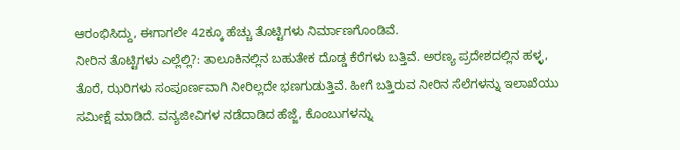ಆರಂಭಿಸಿದ್ದು, ಈಗಾಗಲೇ 42ಕ್ಕೂ ಹೆಚ್ಚು ತೊಟ್ಟಿಗಳು ನಿರ್ಮಾಣಗೊಂಡಿವೆ.
ನೀರಿನ ತೊಟ್ಟಿಗಳು ಎಲ್ಲೆಲ್ಲಿ?: ತಾಲೂಕಿನಲ್ಲಿನ ಬಹುತೇಕ ದೊಡ್ಡ ಕೆರೆಗಳು ಬತ್ತಿವೆ. ಅರಣ್ಯ ಪ್ರದೇಶದಲ್ಲಿನ ಹಳ್ಳ, ತೊರೆ, ಝರಿಗಳು ಸಂಪೂರ್ಣವಾಗಿ ನೀರಿಲ್ಲದೇ ಭಣಗುಡುತ್ತಿವೆ. ಹೀಗೆ ಬತ್ತಿರುವ ನೀರಿನ ಸೆಲೆಗಳನ್ನು ಇಲಾಖೆಯು ಸಮೀಕ್ಷೆ ಮಾಡಿದೆ. ವನ್ಯಜೀವಿಗಳ ನಡೆದಾಡಿದ ಹೆಜ್ಜೆ, ಕೊಂಬುಗಳನ್ನು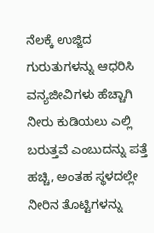ನೆಲಕ್ಕೆ ಉಜ್ಜಿದ ಗುರುತುಗಳನ್ನು ಆಧರಿಸಿ ವನ್ಯಜೀವಿಗಳು ಹೆಚ್ಚಾಗಿ ನೀರು ಕುಡಿಯಲು ಎಲ್ಲಿ ಬರುತ್ತವೆ ಎಂಬುದನ್ನು ಪತ್ತೆ ಹಚ್ಚಿ, ಅಂತಹ ಸ್ಥಳದಲ್ಲೇ ನೀರಿನ ತೊಟ್ಟಿಗಳನ್ನು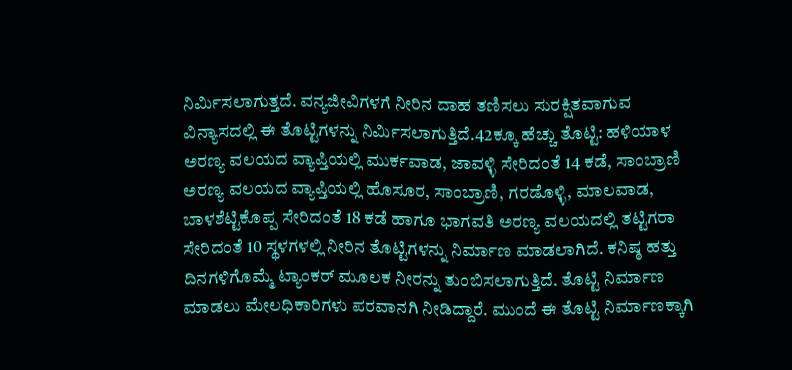ನಿರ್ಮಿಸಲಾಗುತ್ತದೆ. ವನ್ಯಜೀವಿಗಳಗೆ ನೀರಿನ ದಾಹ ತಣಿಸಲು ಸುರಕ್ಷಿತವಾಗುವ ವಿನ್ಯಾಸದಲ್ಲಿ ಈ ತೊಟ್ಟಿಗಳನ್ನು ನಿರ್ಮಿಸಲಾಗುತ್ತಿದೆ.42ಕ್ಕೂ ಹೆಚ್ಚು ತೊಟ್ಟಿ: ಹಳಿಯಾಳ ಅರಣ್ಯ ವಲಯದ ವ್ಯಾಪ್ತಿಯಲ್ಲಿ ಮುರ್ಕವಾಡ, ಜಾವಳ್ಳಿ ಸೇರಿದಂತೆ 14 ಕಡೆ, ಸಾಂಬ್ರಾಣಿ ಅರಣ್ಯ ವಲಯದ ವ್ಯಾಪ್ತಿಯಲ್ಲಿ ಹೊಸೂರ, ಸಾಂಬ್ರಾಣಿ, ಗರಡೊಳ್ಳಿ, ಮಾಲವಾಡ, ಬಾಳಶೆಟ್ಟಿಕೊಪ್ಪ ಸೇರಿದಂತೆ 18 ಕಡೆ ಹಾಗೂ ಭಾಗವತಿ ಅರಣ್ಯ ವಲಯದಲ್ಲಿ ತಟ್ಟಿಗರಾ ಸೇರಿದಂತೆ 10 ಸ್ಥಳಗಳಲ್ಲಿ ನೀರಿನ ತೊಟ್ಟಿಗಳನ್ನು ನಿರ್ಮಾಣ ಮಾಡಲಾಗಿದೆ. ಕನಿಷ್ಠ ಹತ್ತು ದಿನಗಳಿಗೊಮ್ಮೆ ಟ್ಯಾಂಕರ್ ಮೂಲಕ ನೀರನ್ನು ತುಂಬಿಸಲಾಗುತ್ತಿದೆ. ತೊಟ್ಟಿ ನಿರ್ಮಾಣ ಮಾಡಲು ಮೇಲಧಿಕಾರಿಗಳು ಪರವಾನಗಿ ನೀಡಿದ್ದಾರೆ. ಮುಂದೆ ಈ ತೊಟ್ಟಿ ನಿರ್ಮಾಣಕ್ಕಾಗಿ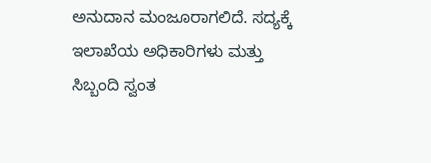ಅನುದಾನ ಮಂಜೂರಾಗಲಿದೆ. ಸದ್ಯಕ್ಕೆ ಇಲಾಖೆಯ ಅಧಿಕಾರಿಗಳು ಮತ್ತು ಸಿಬ್ಬಂದಿ ಸ್ವಂತ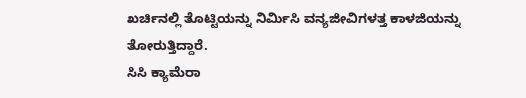ಖರ್ಚಿನಲ್ಲಿ ತೊಟ್ಟಿಯನ್ನು ನಿರ್ಮಿಸಿ ವನ್ಯಜೀವಿಗಳತ್ತ ಕಾಳಜಿಯನ್ನು ತೋರುತ್ತಿದ್ದಾರೆ.
ಸಿಸಿ ಕ್ಯಾಮೆರಾ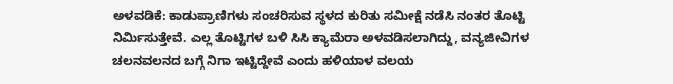ಅಳವಡಿಕೆ: ಕಾಡುಪ್ರಾಣಿಗಳು ಸಂಚರಿಸುವ ಸ್ಥಳದ ಕುರಿತು ಸಮೀಕ್ಷೆ ನಡೆಸಿ ನಂತರ ತೊಟ್ಟಿ ನಿರ್ಮಿಸುತ್ತೇವೆ. ಎಲ್ಲ ತೊಟ್ಟಿಗಳ ಬಳಿ ಸಿಸಿ ಕ್ಯಾಮೆರಾ ಅಳವಡಿಸಲಾಗಿದ್ದು, ವನ್ಯಜೀವಿಗಳ ಚಲನವಲನದ ಬಗ್ಗೆ ನಿಗಾ ಇಟ್ಟಿದ್ದೇವೆ ಎಂದು ಹಳಿಯಾಳ ವಲಯ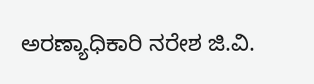ಅರಣ್ಯಾಧಿಕಾರಿ ನರೇಶ ಜಿ.ವಿ.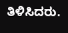ತಿಳಿಸಿದರು.